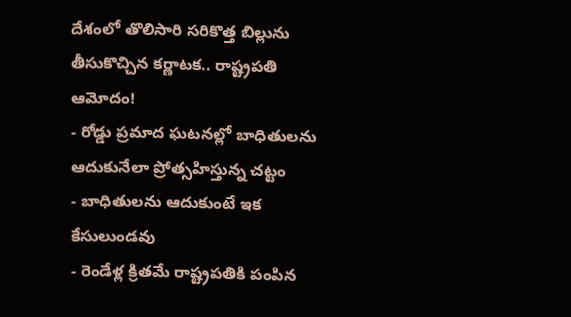దేశంలో తొలిసారి సరికొత్త బిల్లును తీసుకొచ్చిన కర్ణాటక.. రాష్ట్రపతి ఆమోదం!
- రోడ్డు ప్రమాద ఘటనల్లో బాధితులను ఆదుకునేలా ప్రోత్సహిస్తున్న చట్టం
- బాధితులను ఆదుకుంటే ఇక కేసులుండవు
- రెండేళ్ల క్రితమే రాష్ట్రపతికి పంపిన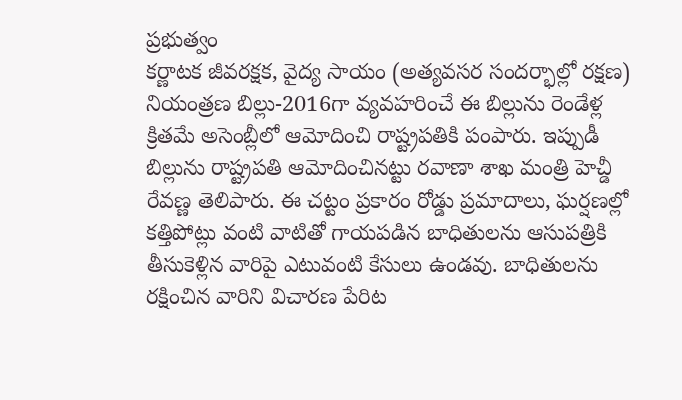ప్రభుత్వం
కర్ణాటక జీవరక్షక, వైద్య సాయం (అత్యవసర సందర్భాల్లో రక్షణ) నియంత్రణ బిల్లు-2016గా వ్యవహరించే ఈ బిల్లును రెండేళ్ల క్రితమే అసెంబ్లీలో ఆమోదించి రాష్ట్రపతికి పంపారు. ఇప్పుడీ బిల్లును రాష్ట్రపతి ఆమోదించినట్టు రవాణా శాఖ మంత్రి హెచ్డీ రేవణ్ణ తెలిపారు. ఈ చట్టం ప్రకారం రోడ్డు ప్రమాదాలు, ఘర్షణల్లో కత్తిపోట్లు వంటి వాటితో గాయపడిన బాధితులను ఆసుపత్రికి తీసుకెళ్లిన వారిపై ఎటువంటి కేసులు ఉండవు. బాధితులను రక్షించిన వారిని విచారణ పేరిట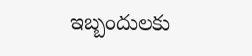ఇబ్బందులకు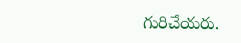గురిచేయరు.